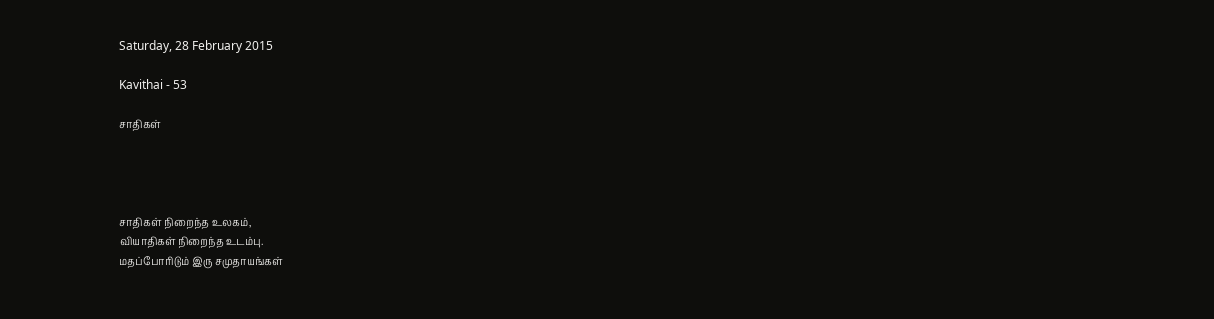Saturday, 28 February 2015

Kavithai - 53

சாதிகள்




சாதிகள் நிறைந்த உலகம்,
வியாதிகள் நிறைந்த உடம்பு.
மதப்போரிடும் இரு சமுதாயங்கள்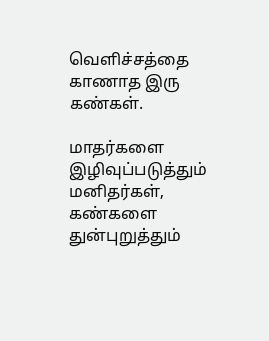வெளிச்சத்தை காணாத இரு கண்கள்.

மாதர்களை இழிவுப்படுத்தும் மனிதர்கள்,
கண்களை துன்புறுத்தும்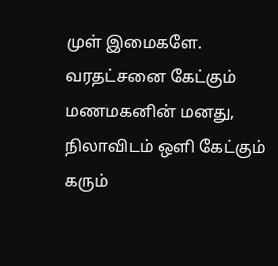முள் இமைகளே.
வரதட்சனை கேட்கும் மணமகனின் மனது,
நிலாவிடம் ஒளி கேட்கும் கரும்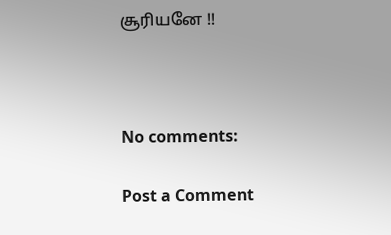சூரியனே !!



No comments:

Post a Comment